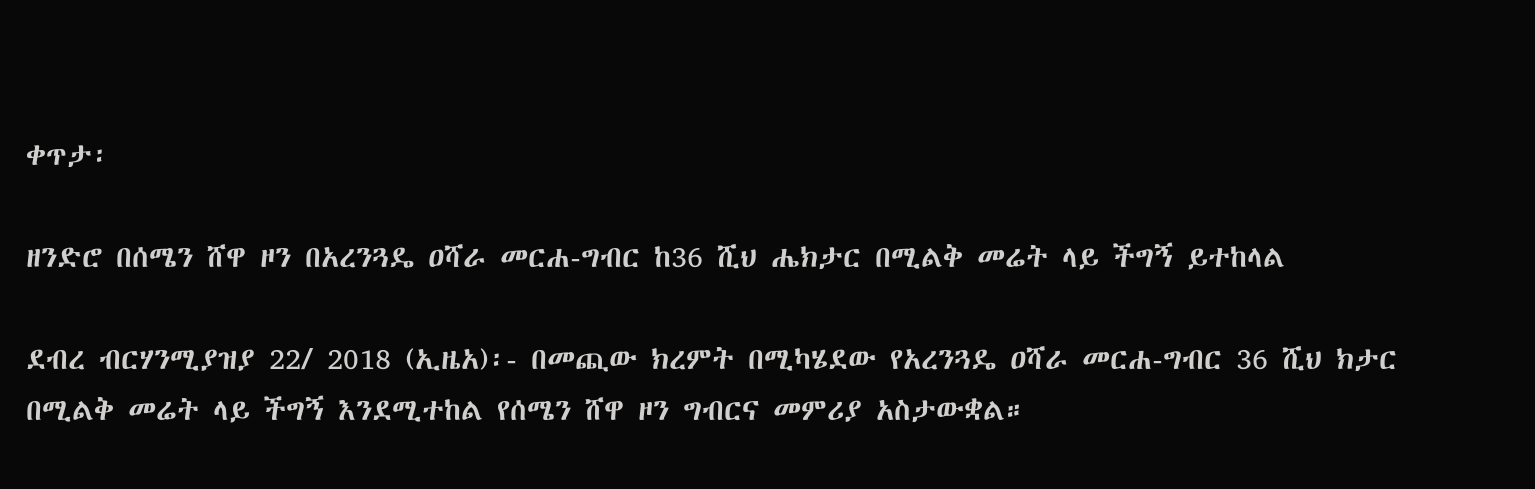ቀጥታ፡

ዘንድሮ በሰሜን ሸዋ ዞን በአረንጓዴ ዐሻራ መርሐ-ግብር ከ36 ሺህ ሔክታር በሚልቅ መሬት ላይ ችግኝ ይተከላል

ደብረ ብርሃንሚያዝያ 22/ 2018 (ኢዜአ)፡- በመጪው ክረምት በሚካሄደው የአረንጓዴ ዐሻራ መርሐ-ግብር 36 ሺህ ክታር በሚልቅ መሬት ላይ ችግኝ እንደሚተከል የሰሜን ሸዋ ዞን ግብርና መምሪያ አስታውቋል።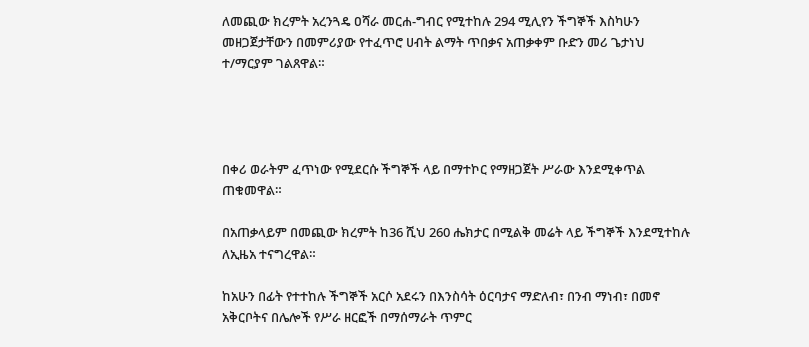ለመጪው ክረምት አረንጓዴ ዐሻራ መርሐ-ግብር የሚተከሉ 294 ሚሊየን ችግኞች እስካሁን መዘጋጀታቸውን በመምሪያው የተፈጥሮ ሀብት ልማት ጥበቃና አጠቃቀም ቡድን መሪ ጌታነህ ተ/ማርያም ገልጸዋል።




በቀሪ ወራትም ፈጥነው የሚደርሱ ችግኞች ላይ በማተኮር የማዘጋጀት ሥራው እንደሚቀጥል ጠቁመዋል።

በአጠቃላይም በመጪው ክረምት ከ36 ሺህ 260 ሔክታር በሚልቅ መሬት ላይ ችግኞች እንደሚተከሉ ለኢዜአ ተናግረዋል።

ከአሁን በፊት የተተከሉ ችግኞች አርሶ አደሩን በእንስሳት ዕርባታና ማድለብ፣ በንብ ማነብ፣ በመኖ አቅርቦትና በሌሎች የሥራ ዘርፎች በማሰማራት ጥምር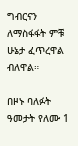ግብርናን ለማስፋፋት ምቹ ሁኔታ ፈጥረዋል ብለዋል።

በዞኑ ባለፉት ዓመታት የለሙ 1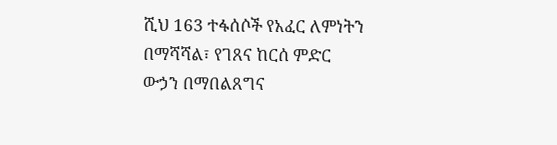ሺህ 163 ተፋሰሶች የአፈር ለምነትን በማሻሻል፣ የገጸና ከርሰ ምድር ውኃን በማበልጸግና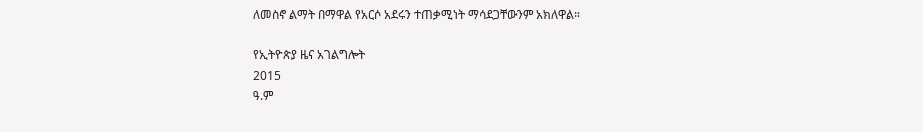ለመስኖ ልማት በማዋል የአርሶ አደሩን ተጠቃሚነት ማሳደጋቸውንም አክለዋል።

የኢትዮጵያ ዜና አገልግሎት
2015
ዓ.ም